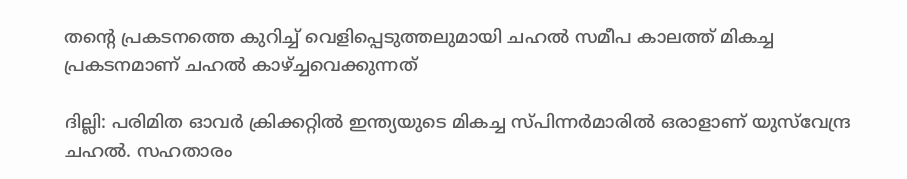തന്‍റെ പ്രകടനത്തെ കുറിച്ച് വെളിപ്പെടുത്തലുമായി ചഹല്‍ സമീപ കാലത്ത് മികച്ച പ്രകടനമാണ് ചഹല്‍ കാഴ്ച്ചവെക്കുന്നത്

ദില്ലി: പരിമിത ഓവര്‍ ക്രിക്കറ്റില്‍ ഇന്ത്യയുടെ മികച്ച സ്‌പിന്നര്‍മാരില്‍ ഒരാളാണ് യുസ്‌വേന്ദ്ര ചഹല്‍. സഹതാരം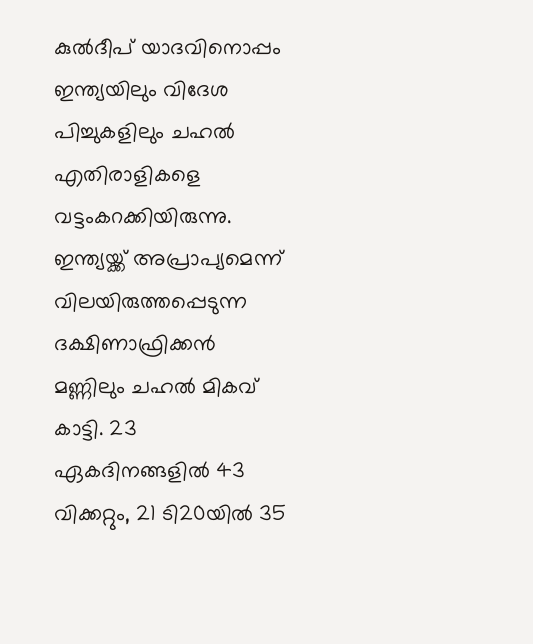കുല്‍ദീപ് യാദവിനൊപ്പം ഇന്ത്യയിലും വിദേശ പിച്ചുകളിലും ചഹല്‍ എതിരാളികളെ വട്ടംകറക്കിയിരുന്നു. ഇന്ത്യയ്ക്ക് അപ്രാപ്യമെന്ന് വിലയിരുത്തപ്പെടുന്ന ദക്ഷിണാഫ്രിക്കന്‍ മണ്ണിലും ചഹല്‍ മികവ് കാട്ടി. 23 ഏകദിനങ്ങളില്‍ 43 വിക്കറ്റും, 21 ടി20യില്‍ 35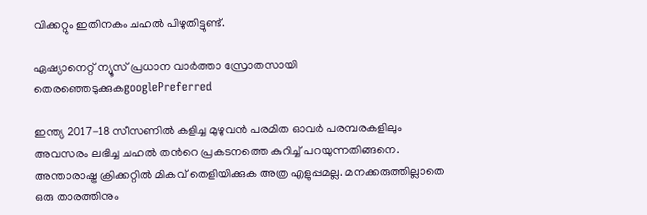വിക്കറ്റും ഇതിനകം ചഹല്‍ പിഴുതിട്ടുണ്ട്.

ഏഷ്യാനെറ്റ് ന്യൂസ് പ്രധാന വാർത്താ സ്രോതസായി തെരഞ്ഞെടുക്കുകgooglePreferred

ഇന്ത്യ 2017-18 സീസണില്‍ കളിച്ച മുഴുവന്‍ പരമിത ഓവര്‍ പരമ്പരകളിലും അവസരം ലഭിച്ച ചഹല്‍ തന്‍റെ പ്രകടനത്തെ കുറിച്ച് പറയുന്നതിങ്ങനെ. അന്താരാഷ്ട്ര ക്രിക്കറ്റില്‍ മികവ് തെളിയിക്കുക അത്ര എളുപ്പമല്ല. മനക്കരുത്തില്ലാതെ ഒരു താരത്തിനും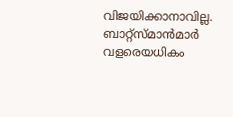വിജയിക്കാനാവില്ല. ബാറ്റ്സ്മാന്‍മാര്‍ വളരെയധികം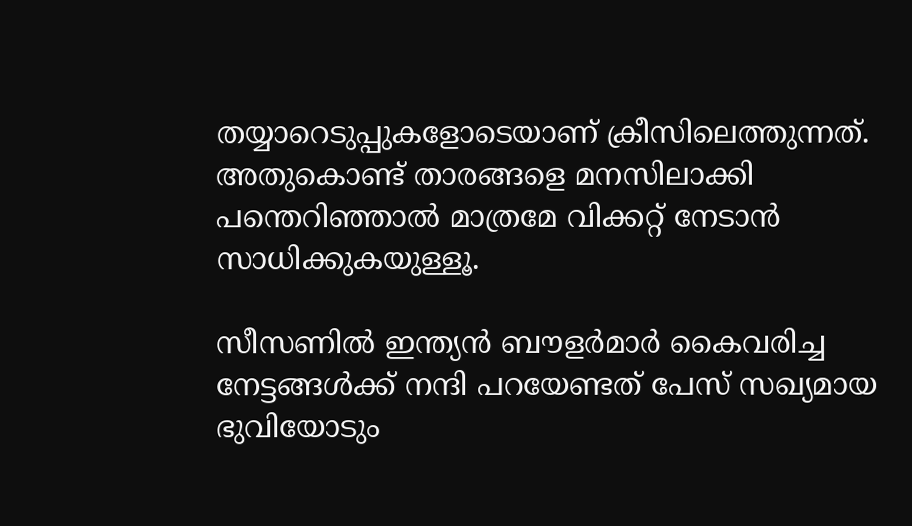തയ്യാറെടുപ്പുകളോടെയാണ് ക്രീസിലെത്തുന്നത്. അതുകൊണ്ട് താരങ്ങളെ മനസിലാക്കി പന്തെറിഞ്ഞാല്‍ മാത്രമേ വിക്കറ്റ് നേടാന്‍ സാധിക്കുകയുള്ളൂ.

സീസണില്‍ ഇന്ത്യന്‍ ബൗളര്‍മാര്‍ കൈവരിച്ച നേട്ടങ്ങള്‍ക്ക് നന്ദി പറയേണ്ടത് പേസ് സഖ്യമായ ഭുവിയോടും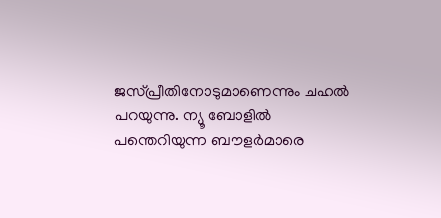ജസ്‌പ്രീതിനോടുമാണെന്നും ചഹല്‍ പറയുന്നു. ന്യൂ ബോളില്‍ പന്തെറിയുന്ന ബൗളര്‍മാരെ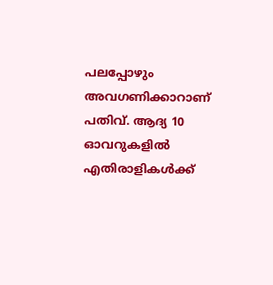പലപ്പോഴും അവഗണിക്കാറാണ് പതിവ്. ആദ്യ 10 ഓവറുകളില്‍ എതിരാളികള്‍ക്ക്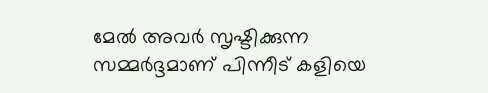മേല്‍ അവര്‍ സൃഷ്ടിക്കുന്ന സമ്മര്‍ദ്ദമാണ് പിന്നീട് കളിയെ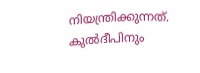നിയന്ത്രിക്കുന്നത്. കുല്‍ദീപിനും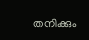തനിക്കും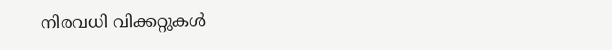നിരവധി വിക്കറ്റുകള്‍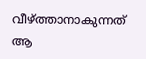വീഴ്ത്താനാകുന്നത് ആ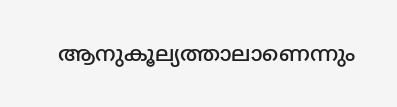ആനുകൂല്യത്താലാണെന്നും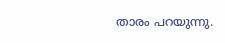താരം പറയുന്നു.